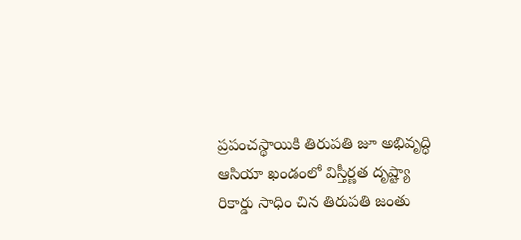ప్రపంచస్థాయికి తిరుపతి జూ అభివృద్ధి
ఆసియా ఖండంలో విస్తీర్ణత దృష్ట్యా రికార్డు సాధిం చిన తిరుపతి జంతు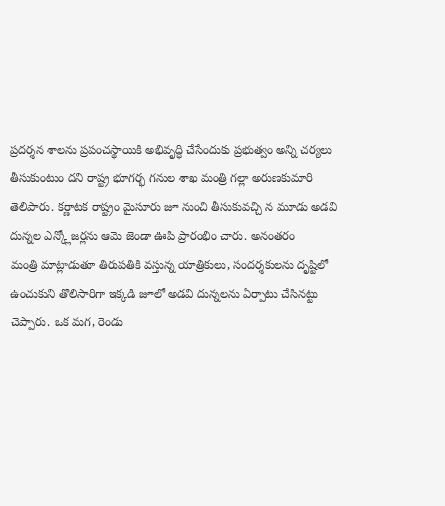ప్రదర్శన శాలను ప్రపంచస్థాయికి అభివృద్ధి చేసేందుకు ప్రభుత్వం అన్ని చర్యలు
తీసుకుంటుం దని రాష్ట్ర భూగర్భ గనుల శాఖ మంత్రి గల్లా అరుణకుమారి
తెలిపారు. కర్ణాటక రాష్ట్రం మైసూరు జూ నుంచి తీసుకువచ్చి న మూడు అడవి
దున్నల ఎన్క్లోజర్లను ఆమె జెండా ఊపి ప్రారంభిం చారు. అనంతరం
మంత్రి మాట్లాడుతూ తిరుపతికి వస్తున్న యాత్రికులు, సందర్శకులను దృష్టిలో
ఉంచుకుని తొలిసారిగా ఇక్కడి జూలో అడవి దున్నలను ఏర్పాటు చేసినట్టు
చెప్పారు. ఒక మగ, రెండు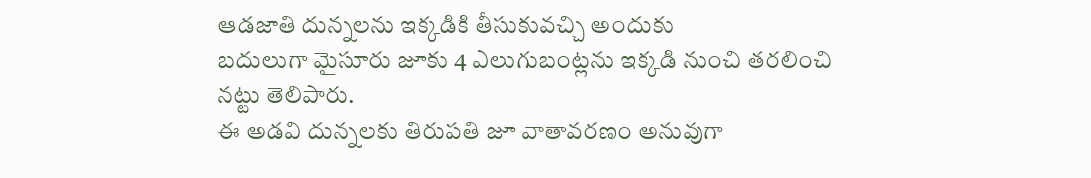ఆడజాతి దున్నలను ఇక్కడికి తీసుకువచ్చి అందుకు
బదులుగా మైసూరు జూకు 4 ఎలుగుబంట్లను ఇక్కడి నుంచి తరలించి నట్టు తెలిపారు.
ఈ అడవి దున్నలకు తిరుపతి జూ వాతావరణం అనువుగా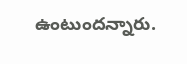ఉంటుందన్నారు.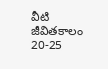వీటి
జీవితకాలం 20-25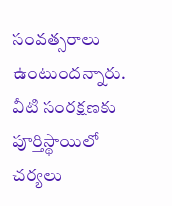సంవత్సరాలు ఉంటుందన్నారు. వీటి సంరక్షణకు పూర్తిస్థాయిలో
చర్యలు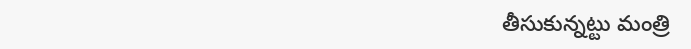తీసుకున్నట్టు మంత్రి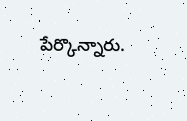పేర్కొన్నారు.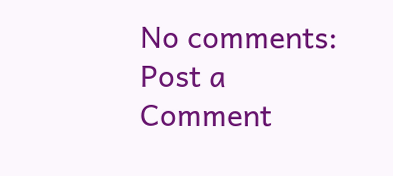No comments:
Post a Comment